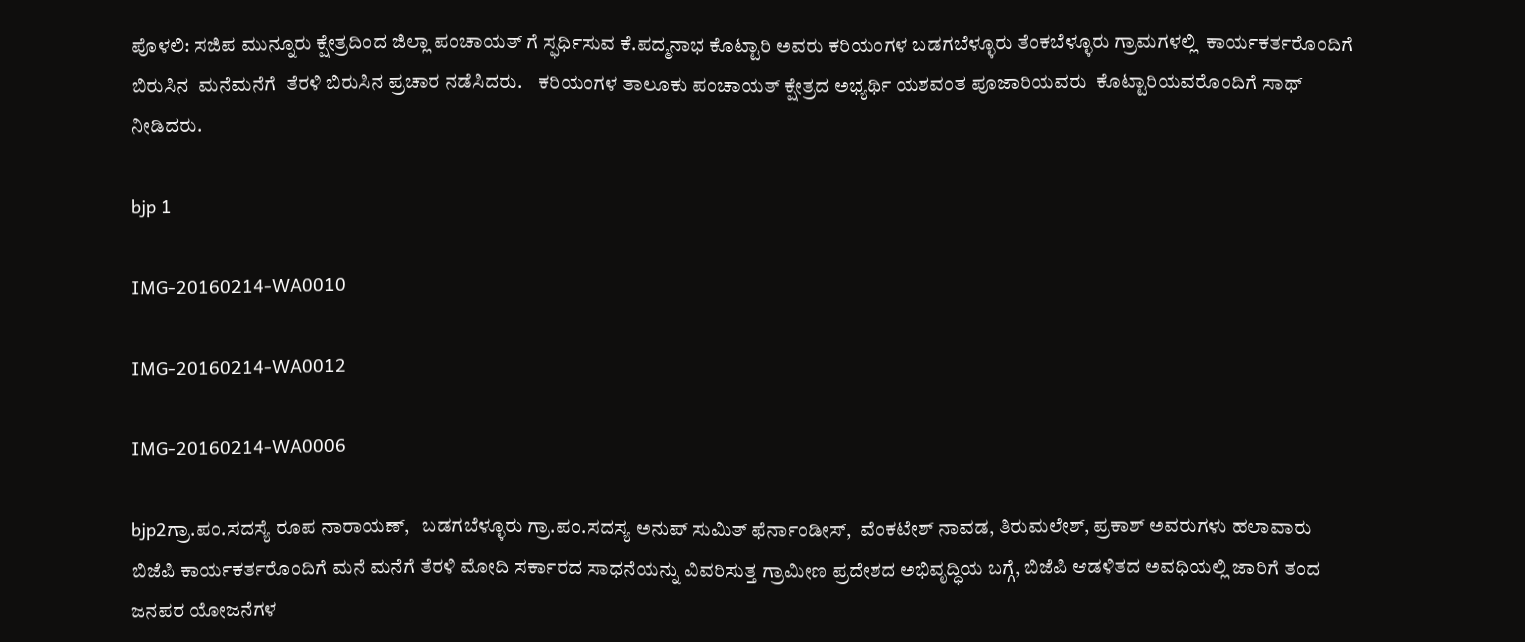ಪೊಳಲಿ: ಸಜಿಪ ಮುನ್ನೂರು ಕ್ಷೇತ್ರದಿಂದ ಜಿಲ್ಲಾ ಪಂಚಾಯತ್ ಗೆ ಸ್ಫರ್ಧಿಸುವ ಕೆ.ಪದ್ಮನಾಭ ಕೊಟ್ಟಾರಿ ಅವರು ಕರಿಯಂಗಳ ಬಡಗಬೆಳ್ಳೂರು ತೆಂಕಬೆಳ್ಳೂರು ಗ್ರಾಮಗಳಲ್ಲಿ  ಕಾರ್ಯಕರ್ತರೊಂದಿಗೆ ಬಿರುಸಿನ  ಮನೆಮನೆಗೆ  ತೆರಳಿ ಬಿರುಸಿನ ಪ್ರಚಾರ ನಡೆಸಿದರು.    ಕರಿಯಂಗಳ ತಾಲೂಕು ಪಂಚಾಯತ್ ಕ್ಷೇತ್ರದ ಅಭ್ಯರ್ಥಿ ಯಶವಂತ ಪೂಜಾರಿಯವರು  ಕೊಟ್ಟಾರಿಯವರೊಂದಿಗೆ ಸಾಥ್ ನೀಡಿದರು.

bjp 1

IMG-20160214-WA0010

IMG-20160214-WA0012

IMG-20160214-WA0006

bjp2ಗ್ರಾ.ಪಂ.ಸದಸ್ಯೆ ರೂಪ ನಾರಾಯಣ್,   ಬಡಗಬೆಳ್ಳೂರು ಗ್ರಾ.ಪಂ.ಸದಸ್ಯ ಅನುಪ್ ಸುಮಿತ್ ಫೆರ್ನಾಂಡೀಸ್,  ವೆಂಕಟೇಶ್ ನಾವಡ, ತಿರುಮಲೇಶ್, ಪ್ರಕಾಶ್ ಅವರುಗಳು ಹಲಾವಾರು ಬಿಜೆಪಿ ಕಾರ್ಯಕರ್ತರೊಂದಿಗೆ ಮನೆ ಮನೆಗೆ ತೆರಳಿ ಮೋದಿ ಸರ್ಕಾರದ ಸಾಧನೆಯನ್ನು ವಿವರಿಸುತ್ತ ಗ್ರಾಮೀಣ ಪ್ರದೇಶದ ಅಭಿವೃದ್ಧಿಯ ಬಗ್ಗೆ, ಬಿಜೆಪಿ ಆಡಳಿತದ ಅವಧಿಯಲ್ಲಿ ಜಾರಿಗೆ ತಂದ ಜನಪರ ಯೋಜನೆಗಳ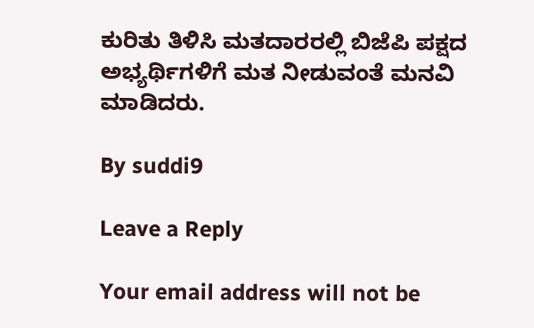ಕುರಿತು ತಿಳಿಸಿ ಮತದಾರರಲ್ಲಿ ಬಿಜೆಪಿ ಪಕ್ಷದ ಅಭ್ಯರ್ಥಿಗಳಿಗೆ ಮತ ನೀಡುವಂತೆ ಮನವಿ ಮಾಡಿದರು.

By suddi9

Leave a Reply

Your email address will not be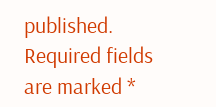published. Required fields are marked *